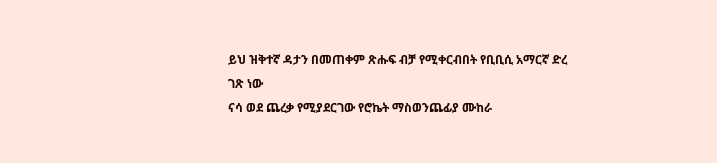ይህ ዝቅተኛ ዳታን በመጠቀም ጽሑፍ ብቻ የሚቀርብበት የቢቢሲ አማርኛ ድረ ገጽ ነው
ናሳ ወደ ጨረቃ የሚያደርገው የሮኬት ማስወንጨፊያ ሙከራ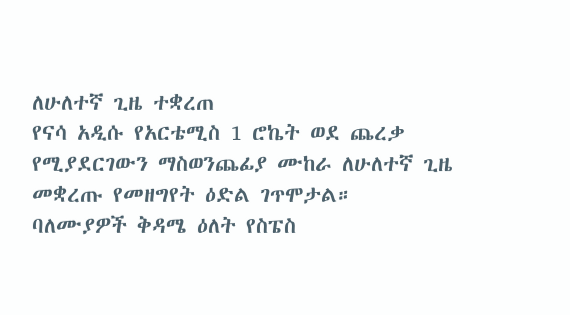ለሁለተኛ ጊዜ ተቋረጠ
የናሳ አዲሱ የአርቴሚስ 1 ሮኬት ወደ ጨረቃ የሚያደርገውን ማስወንጨፊያ ሙከራ ለሁለተኛ ጊዜ መቋረጡ የመዘግየት ዕድል ገጥሞታል።
ባለሙያዎች ቅዳሜ ዕለት የስፔስ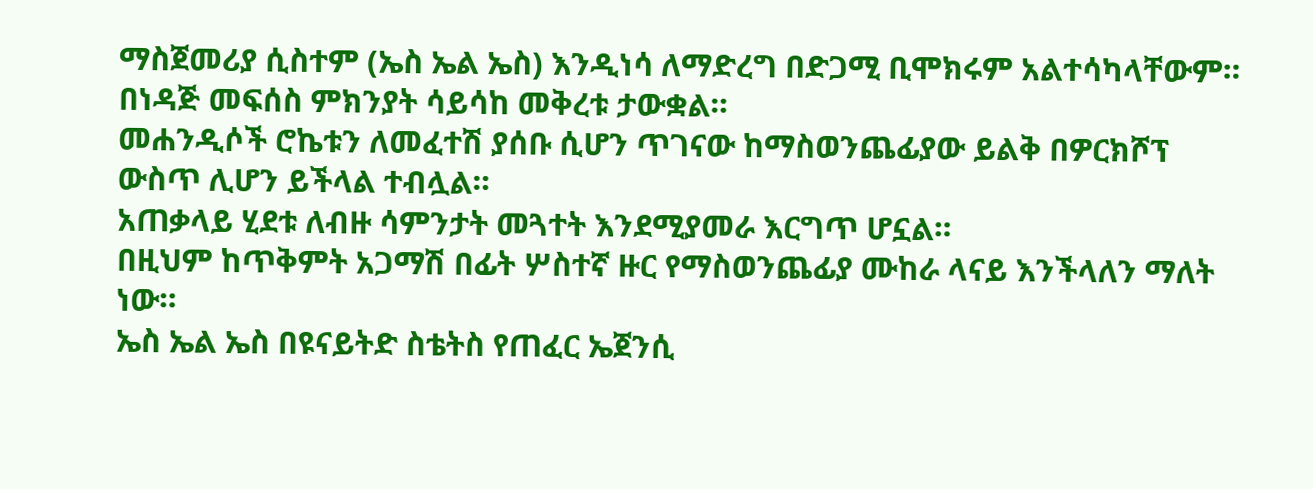ማስጀመሪያ ሲስተም (ኤስ ኤል ኤስ) እንዲነሳ ለማድረግ በድጋሚ ቢሞክሩም አልተሳካላቸውም። በነዳጅ መፍሰስ ምክንያት ሳይሳከ መቅረቱ ታውቋል።
መሐንዲሶች ሮኬቱን ለመፈተሽ ያሰቡ ሲሆን ጥገናው ከማስወንጨፊያው ይልቅ በዎርክሾፕ ውስጥ ሊሆን ይችላል ተብሏል።
አጠቃላይ ሂደቱ ለብዙ ሳምንታት መጓተት እንደሚያመራ እርግጥ ሆኗል።
በዚህም ከጥቅምት አጋማሽ በፊት ሦስተኛ ዙር የማስወንጨፊያ ሙከራ ላናይ እንችላለን ማለት ነው።
ኤስ ኤል ኤስ በዩናይትድ ስቴትስ የጠፈር ኤጀንሲ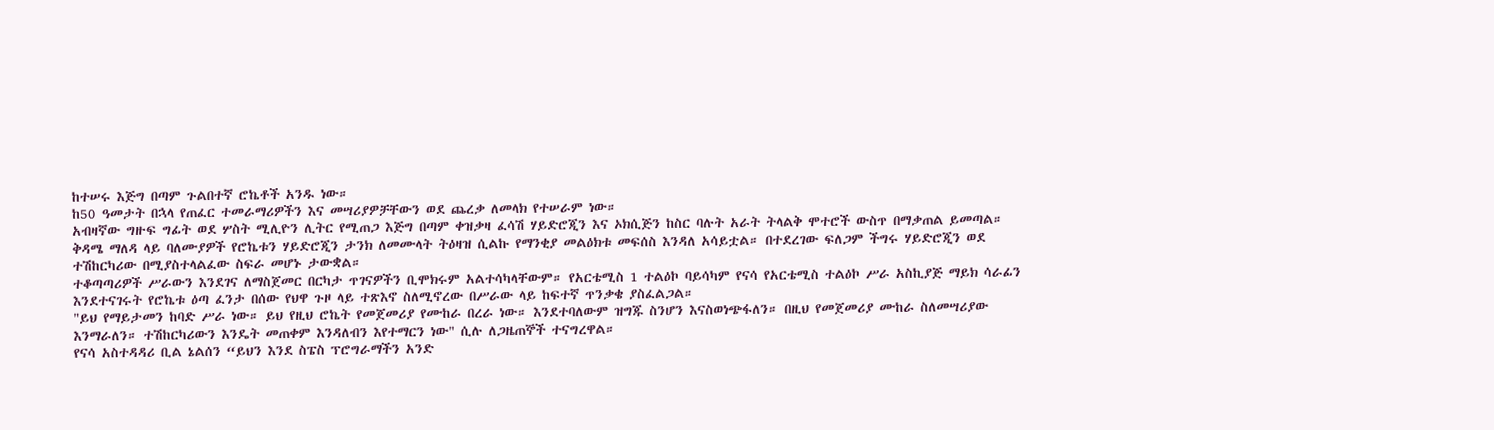ከተሠሩ እጅግ በጣም ጉልበተኛ ሮኬቶች አንዱ ነው።
ከ50 ዓመታት በኋላ የጠፈር ተመራማሪዎችን እና መሣሪያዎቻቸውን ወደ ጨረቃ ለመላክ የተሠራም ነው።
አብዛኛው ግዙፍ ግፊት ወደ ሦስት ሚሊዮን ሊትር የሚጠጋ እጅግ በጣም ቀዝቃዛ ፈሳሽ ሃይድሮጂን እና ኦክሲጅን ከስር ባሉት አራት ትላልቅ ሞተሮች ውስጥ በማቃጠል ይመጣል።
ቅዳሜ ማለዳ ላይ ባለሙያዎች የሮኬቱን ሃይድሮጂን ታንክ ለመሙላት ትዕዛዝ ሲልኩ የማንቂያ መልዕክቱ መፍሰስ እንዳለ አሳይቷል። በተደረገው ፍለጋም ችግሩ ሃይድሮጂን ወደ ተሽከርካሪው በሚያስተላልፈው ስፍራ መሆኑ ታውቋል።
ተቆጣጣሪዎች ሥራውን እንደገና ለማስጀመር በርካታ ጥገናዎችን ቢሞክሩም አልተሳካላቸውም። የአርቴሚስ 1 ተልዕኮ ባይሳካም የናሳ የአርቴሚስ ተልዕኮ ሥራ አስኪያጅ ማይክ ሳራፊን እንደተናገሩት የሮኬቱ ዕጣ ፈንታ በሰው የህዋ ጉዞ ላይ ተጽእኖ ስለሚኖረው በሥራው ላይ ከፍተኛ ጥንቃቄ ያስፈልጋል።
"ይህ የማይታመን ከባድ ሥራ ነው። ይህ የዚህ ሮኬት የመጀመሪያ የሙከራ በረራ ነው። እንደተባለውም ዝግጁ ስንሆን እናስወነጭፋለን። በዚህ የመጀመሪያ ሙከራ ስለመሣሪያው እንማራለን። ተሽከርካሪውን እንዴት መጠቀም እንዳለብን እየተማርን ነው" ሲሉ ለጋዜጠኞች ተናግረዋል።
የናሳ አስተዳዳሪ ቢል ኔልሰን “ይህን እንደ ስፔስ ፕሮግራማችን አንድ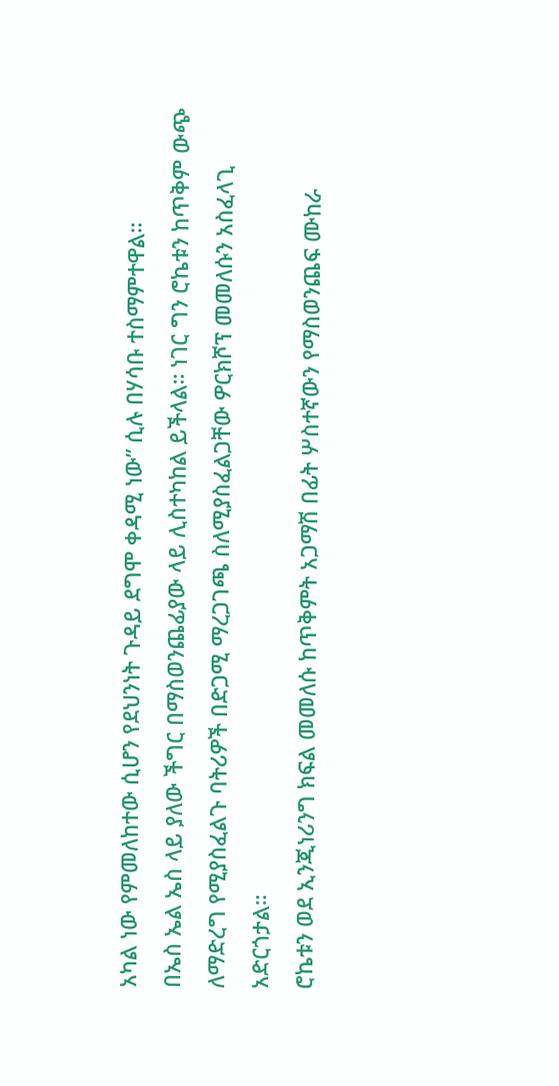አካል ነው የምመለከተው ሲሆን የደህንነት ጉዳይ ደግሞ ቀዳሚ ነው” ሲሉ በሃሳቡ ተስማምተዋል።
በኤስ ኤል ኤስ ላይ ያለው ችግር በማስወንጨፊያው ላይ ሊስተካከል ይችላል። ነገር ግን ሮኬቱን ከጥቅም ውጭ ለማድረግ የሚያስፈልጉ ባትሪዎች በድጋሚ ማረጋገጫ ስለሚያስፈልጋቸው ዎርክሾፕ መመለሱን አስፈላጊ አድርጎታል።
ሮኬቱን ወደ ኢንጂነሪንግ ክፍል መመለሱ ከጥቅምት አጋማሽ በፊት ሦስተኛውን የማስወንጨፍ ሙከራ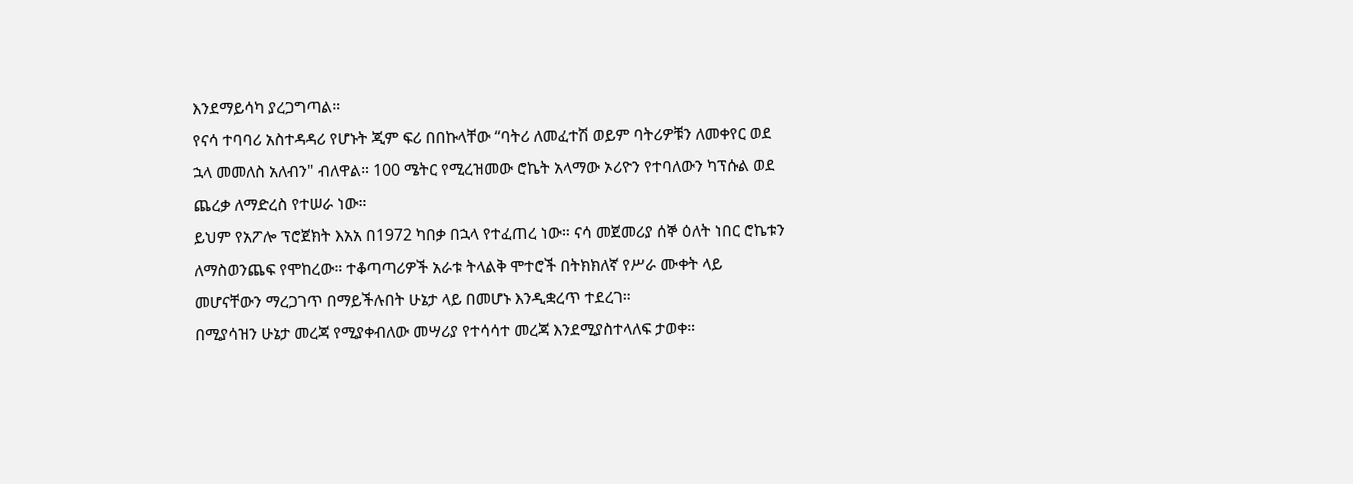እንደማይሳካ ያረጋግጣል።
የናሳ ተባባሪ አስተዳዳሪ የሆኑት ጂም ፍሪ በበኩላቸው “ባትሪ ለመፈተሽ ወይም ባትሪዎቹን ለመቀየር ወደ ኋላ መመለስ አለብን" ብለዋል። 100 ሜትር የሚረዝመው ሮኬት አላማው ኦሪዮን የተባለውን ካፕሱል ወደ ጨረቃ ለማድረስ የተሠራ ነው።
ይህም የአፖሎ ፕሮጀክት እአአ በ1972 ካበቃ በኋላ የተፈጠረ ነው። ናሳ መጀመሪያ ሰኞ ዕለት ነበር ሮኬቱን ለማስወንጨፍ የሞከረው። ተቆጣጣሪዎች አራቱ ትላልቅ ሞተሮች በትክክለኛ የሥራ ሙቀት ላይ መሆናቸውን ማረጋገጥ በማይችሉበት ሁኔታ ላይ በመሆኑ እንዲቋረጥ ተደረገ።
በሚያሳዝን ሁኔታ መረጃ የሚያቀብለው መሣሪያ የተሳሳተ መረጃ እንደሚያስተላለፍ ታወቀ።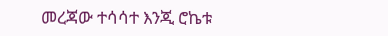መረጃው ተሳሳተ እንጂ ሮኬቱ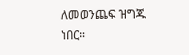ለመወንጨፍ ዝግጁ ነበር።